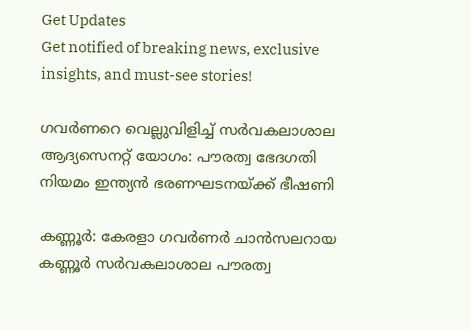Get Updates
Get notified of breaking news, exclusive insights, and must-see stories!

ഗവർണറെ വെല്ലുവിളിച്ച് സർവകലാശാല ആദ്യസെനറ്റ് യോഗം: പൗരത്വ ഭേദഗതി നിയമം ഇന്ത്യൻ ഭരണഘടനയ്ക്ക് ഭീഷണി

കണ്ണൂർ: കേരളാ ഗവർണർ ചാൻസലറായ കണ്ണൂർ സർവകലാശാല പൗരത്വ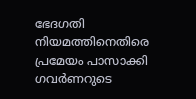ഭേദഗതി നിയമത്തിനെതിരെ പ്രമേയം പാസാക്കി ഗവർണറുടെ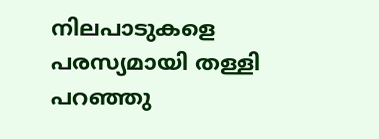നിലപാടുകളെ പരസ്യമായി തള്ളി പറഞ്ഞു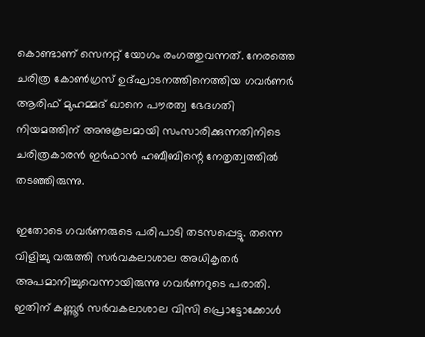കൊണ്ടാണ് സെനറ്റ് യോഗം രംഗത്തുവന്നത്. നേരത്തെ ചരിത്ര കോൺഗ്രസ് ഉദ്ഘാടനത്തിനെത്തിയ ഗവർണർ ആരിഫ് മുഹമ്മദ് ഖാനെ പൗരത്വ ഭേദഗതി നിയമത്തിന് അനുകൂലമായി സംസാരിക്കുന്നതിനിടെ ചരിത്രകാരൻ ഇർഫാൻ ഹബീബിന്റെ നേതൃത്വത്തിൽ തടഞ്ഞിരുന്നു.

ഇതോടെ ഗവർണരുടെ പരിപാടി തടസപ്പെട്ടു. തന്നെ വിളിച്ചു വരുത്തി സർവകലാശാല അധികൃതർ അപമാനിച്ചുവെന്നായിരുന്നു ഗവർണറുടെ പരാതി. ഇതിന് കണ്ണൂർ സർവകലാശാല വിസി പ്രൊട്ടോക്കോൾ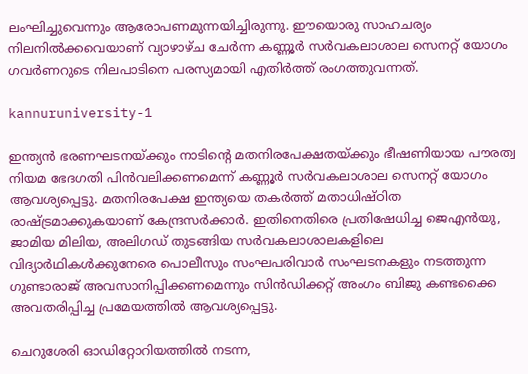ലംഘിച്ചുവെന്നും ആരോപണമുന്നയിച്ചിരുന്നു. ഈയൊരു സാഹചര്യം നിലനിൽക്കവെയാണ് വ്യാഴാഴ്ച ചേർന്ന കണ്ണൂർ സർവകലാശാല സെനറ്റ് യോഗം ഗവർണറുടെ നിലപാടിനെ പരസ്യമായി എതിർത്ത് രംഗത്തുവന്നത്.

kannuruniversity-1

ഇന്ത്യൻ ഭരണഘടനയ്ക്കും നാടിന്റെ മതനിരപേക്ഷതയ്ക്കും ഭീഷണിയായ പൗരത്വ നിയമ ഭേദഗതി പിൻവലിക്കണമെന്ന്‌ കണ്ണൂർ സർവകലാശാല സെനറ്റ്‌ യോഗം ആവശ്യപ്പെട്ടു. മതനിരപേക്ഷ ഇന്ത്യയെ തകർത്ത്‌ മതാധിഷ്‌ഠിത രാഷ്‌ട്രമാക്കുകയാണ്‌ കേന്ദ്രസർക്കാർ. ഇതിനെതിരെ പ്രതിഷേധിച്ച ജെഎൻയു, ജാമിയ മിലിയ, അലിഗഡ് തുടങ്ങിയ സർവകലാശാലകളിലെ വിദ്യാർഥികൾക്കുനേരെ പൊലീസും സംഘപരിവാർ സംഘടനകളും നടത്തുന്ന ഗുണ്ടാരാജ് അവസാനിപ്പിക്കണമെന്നും സിൻഡിക്കറ്റ് അംഗം ബിജു കണ്ടക്കൈ അവതരിപ്പിച്ച പ്രമേയത്തിൽ ആവശ്യപ്പെട്ടു.

ചെറുശേരി ഓഡിറ്റോറിയത്തിൽ നടന്ന,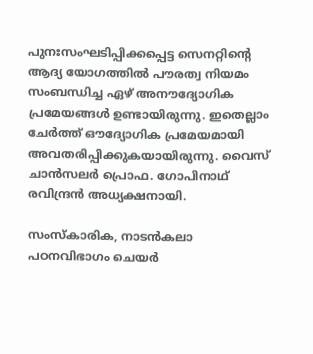പുനഃസംഘടിപ്പിക്കപ്പെട്ട സെനറ്റിന്റെ ആദ്യ യോഗത്തിൽ പൗരത്വ നിയമം സംബന്ധിച്ച ഏഴ്‌ അനൗദ്യോഗിക പ്രമേയങ്ങൾ ഉണ്ടായിരുന്നു. ഇതെല്ലാം ചേർത്ത്‌ ഔദ്യോഗിക പ്രമേയമായി അവതരിപ്പിക്കുകയായിരുന്നു. വൈസ് ചാൻസലർ പ്രൊഫ. ഗോപിനാഥ് രവിന്ദ്രൻ അധ്യക്ഷനായി.

സംസ്കാരിക, നാടൻകലാ പഠനവിഭാഗം ചെയർ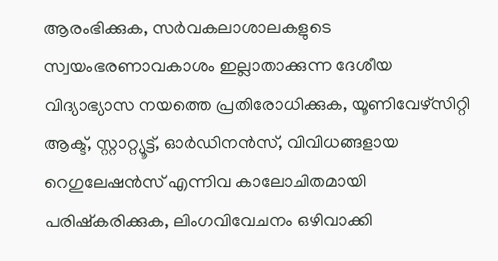ആരംഭിക്കുക, സർവകലാശാലകളുടെ സ്വയംഭരണാവകാശം ഇല്ലാതാക്കുന്ന ദേശീയ വിദ്യാഭ്യാസ നയത്തെ പ്രതിരോധിക്കുക, യൂണിവേഴ്‌സിറ്റി ആക്ട്, സ്റ്റാറ്റ്യൂട്ട്, ഓർഡിനൻസ്, വിവിധങ്ങളായ റെഗുലേഷൻസ് എന്നിവ കാലോചിതമായി പരിഷ്കരിക്കുക, ലിംഗവിവേചനം ഒഴിവാക്കി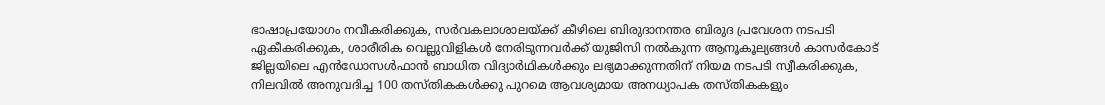ഭാഷാപ്രയോഗം നവീകരിക്കുക, സർവകലാശാലയ്ക്ക്‌ കീഴിലെ ബിരുദാനന്തര ബിരുദ പ്രവേശന നടപടി ഏകീകരിക്കുക, ശാരീരിക വെല്ലുവിളികൾ നേരിടുന്നവർക്ക് യുജിസി നൽകുന്ന ആനൂകൂല്യങ്ങൾ കാസർകോട് ജില്ലയിലെ എൻഡോസൾഫാൻ ബാധിത വിദ്യാർഥികൾക്കും ലഭ്യമാക്കുന്നതിന്‌ നിയമ നടപടി സ്വീകരിക്കുക, നിലവിൽ അനുവദിച്ച 100 തസ്തികകൾക്കു പുറമെ ആവശ്യമായ അനധ്യാപക തസ്തികകളും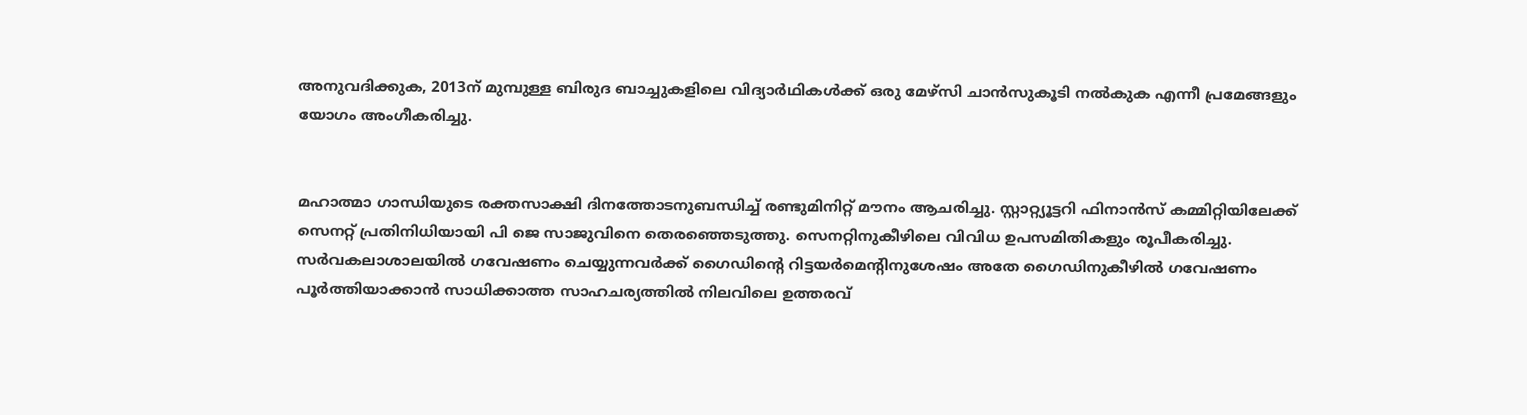അനുവദിക്കുക, 2013ന് മുമ്പുള്ള ബിരുദ ബാച്ചുകളിലെ വിദ്യാർഥികൾക്ക്‌ ഒരു മേഴ്സി ചാൻസുകൂടി നൽകുക എന്നീ പ്രമേങ്ങളും യോഗം അംഗീകരിച്ചു.


മഹാത്മാ ഗാന്ധിയുടെ രക്തസാക്ഷി ദിനത്തോടനുബന്ധിച്ച് രണ്ടുമിനിറ്റ്‌ മൗനം ആചരിച്ചു. സ്റ്റാറ്റ്യൂട്ടറി ഫിനാൻസ് കമ്മിറ്റിയിലേക്ക്‌ സെനറ്റ് പ്രതിനിധിയായി പി ജെ സാജുവിനെ തെരഞ്ഞെടുത്തു. സെനറ്റിനുകീഴിലെ വിവിധ ഉപസമിതികളും രൂപീകരിച്ചു. സർവകലാശാലയിൽ ഗവേഷണം ചെയ്യുന്നവർക്ക് ഗൈഡിന്റെ റിട്ടയർമെന്റിനുശേഷം അതേ ഗൈഡിനുകീഴിൽ ഗവേഷണം പൂർത്തിയാക്കാൻ സാധിക്കാത്ത സാഹചര്യത്തിൽ നിലവിലെ ഉത്തരവ്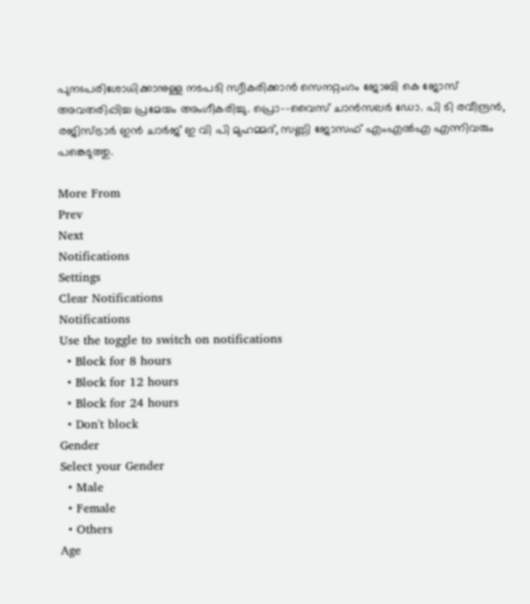പുനഃപരിശോധിക്കാനുള്ള നടപടി സ്വീകരിക്കാൻ സെനറ്റംഗം ജോബി കെ ജോസ് അവതരിപ്പിച്ച പ്രമേയം അംഗീകരിച്ചു. പ്രൊ–-വൈസ് ചാൻസലർ ഡോ. പി ടി രവീന്ദ്രൻ, രജിസ്ട്രാർ ഇൻ ചാർജ് ഇ വി പി മുഹമ്മദ്, സണ്ണി ജോസഫ്‌ എംഎൽഎ എന്നിവരും പങ്കെടുത്തു.

More From
Prev
Next
Notifications
Settings
Clear Notifications
Notifications
Use the toggle to switch on notifications
  • Block for 8 hours
  • Block for 12 hours
  • Block for 24 hours
  • Don't block
Gender
Select your Gender
  • Male
  • Female
  • Others
Age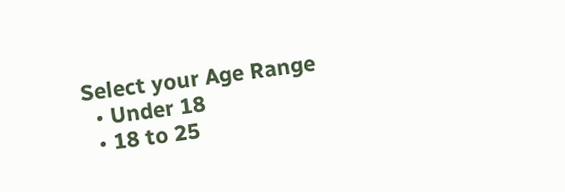Select your Age Range
  • Under 18
  • 18 to 25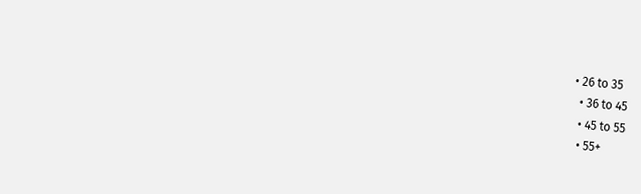• 26 to 35
  • 36 to 45
  • 45 to 55
  • 55+